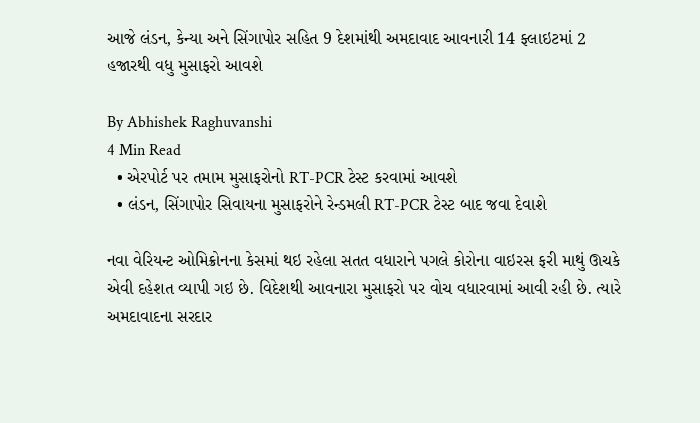આજે લંડન, કેન્યા અને સિંગાપોર સહિત 9 દેશમાંથી અમદાવાદ આવનારી 14 ફ્લાઇટમાં 2 હજારથી વધુ મુસાફરો આવશે

By Abhishek Raghuvanshi
4 Min Read
  • એરપોર્ટ પર તમામ મુસાફરોનો RT-PCR ટેસ્ટ કરવામાં આવશે
  • લંડન, સિંગાપોર સિવાયના મુસાફરોને રેન્ડમલી RT-PCR ટેસ્ટ બાદ જવા દેવાશે

નવા વેરિયન્ટ ઓમિક્રોનના કેસમાં થઇ રહેલા સતત વધારાને પગલે કોરોના વાઇરસ ફરી માથું ઊચકે એવી દહેશત વ્યાપી ગઇ છે. વિદેશથી આવનારા મુસાફરો પર વોચ વધારવામાં આવી રહી છે. ત્યારે અમદાવાદના સરદાર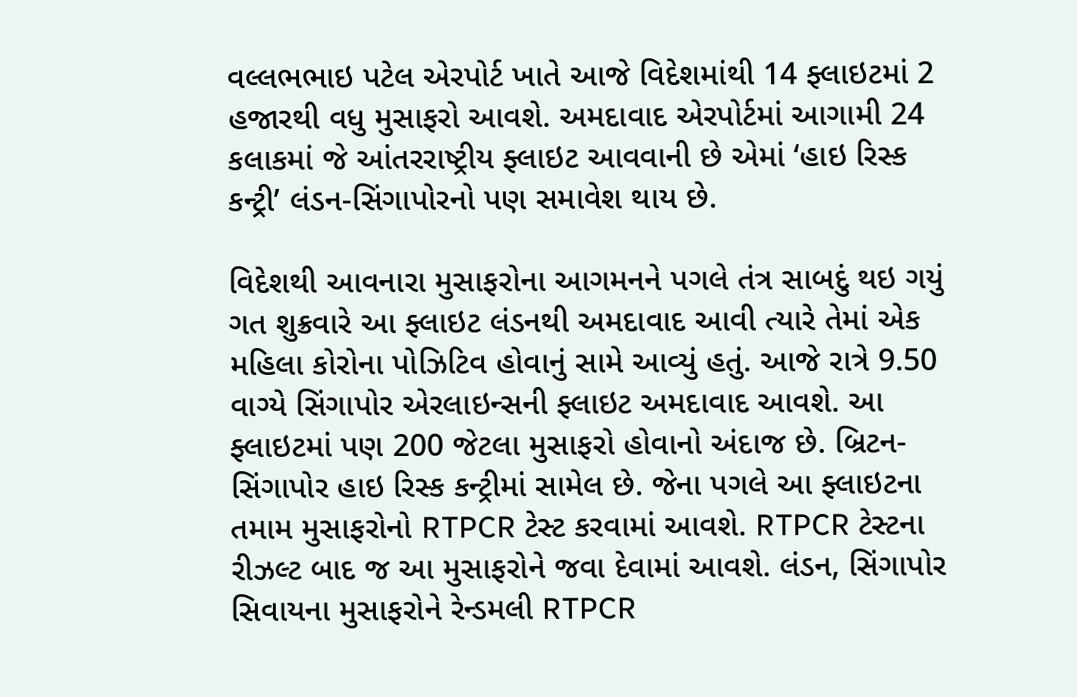વલ્લભભાઇ પટેલ એરપોર્ટ ખાતે આજે વિદેશમાંથી 14 ફ્લાઇટમાં 2 હજારથી વધુ મુસાફરો આવશે. અમદાવાદ એરપોર્ટમાં આગામી 24 કલાકમાં જે આંતરરાષ્ટ્રીય ફ્લાઇટ આવવાની છે એમાં ‘હાઇ રિસ્ક કન્ટ્રી’ લંડન-સિંગાપોરનો પણ સમાવેશ થાય છે.

વિદેશથી આવનારા મુસાફરોના આગમનને પગલે તંત્ર સાબદું થઇ ગયું
ગત શુક્રવારે આ ફ્લાઇટ લંડનથી અમદાવાદ આવી ત્યારે તેમાં એક મહિલા કોરોના પોઝિટિવ હોવાનું સામે આવ્યું હતું. આજે રાત્રે 9.50 વાગ્યે સિંગાપોર એરલાઇન્સની ફ્લાઇટ અમદાવાદ આવશે. આ ફ્લાઇટમાં પણ 200 જેટલા મુસાફરો હોવાનો અંદાજ છે. બ્રિટન-સિંગાપોર હાઇ રિસ્ક કન્ટ્રીમાં સામેલ છે. જેના પગલે આ ફ્લાઇટના તમામ મુસાફરોનો RTPCR ટેસ્ટ કરવામાં આવશે. RTPCR ટેસ્ટના રીઝલ્ટ બાદ જ આ મુસાફરોને જવા દેવામાં આવશે. લંડન, સિંગાપોર સિવાયના મુસાફરોને રેન્ડમલી RTPCR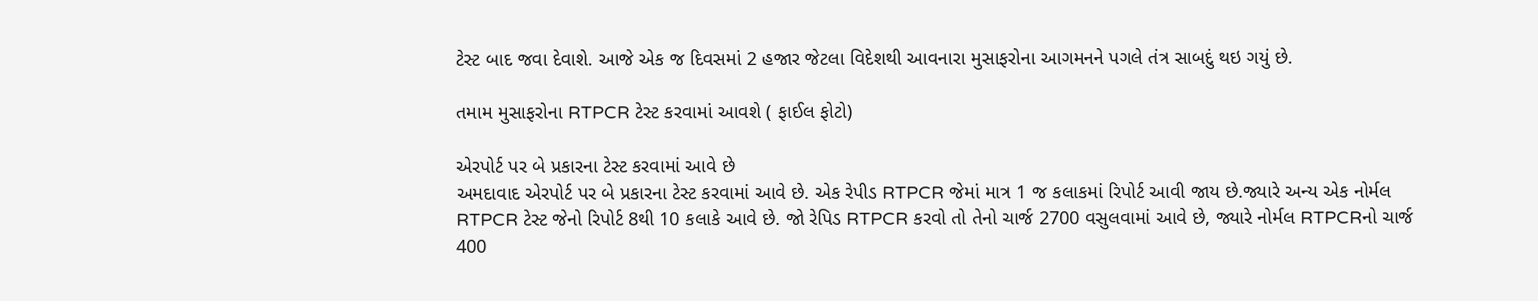ટેસ્ટ બાદ જવા દેવાશે. આજે એક જ દિવસમાં 2 હજાર જેટલા વિદેશથી આવનારા મુસાફરોના આગમનને પગલે તંત્ર સાબદું થઇ ગયું છે.

તમામ મુસાફરોના RTPCR ટેસ્ટ કરવામાં આવશે ( ફાઈલ ફોટો)

એરપોર્ટ પર બે પ્રકારના ટેસ્ટ કરવામાં આવે છે
અમદાવાદ એરપોર્ટ પર બે પ્રકારના ટેસ્ટ કરવામાં આવે છે. એક રેપીડ RTPCR જેમાં માત્ર 1 જ કલાકમાં રિપોર્ટ આવી જાય છે.જ્યારે અન્ય એક નોર્મલ RTPCR ટેસ્ટ જેનો રિપોર્ટ 8થી 10 કલાકે આવે છે. જો રેપિડ RTPCR કરવો તો તેનો ચાર્જ 2700 વસુલવામાં આવે છે, જ્યારે નોર્મલ RTPCRનો ચાર્જ 400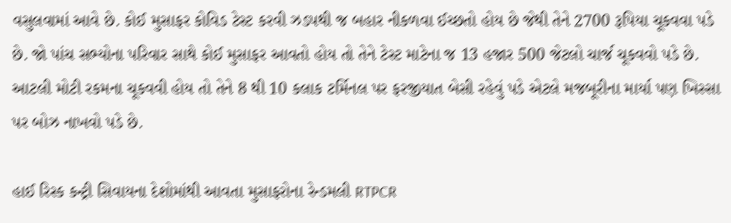વસુલવામાં આવે છે. કોઈ મુસાફર કોવિડ ટેસ્ટ કરવી ઝડપથી જ બહાર નીકળવા ઈચ્છતો હોય છે જેથી તેને 2700 રૂપિયા ચૂકવવા પડે છે. જો પાંચ સભ્યોના પરિવાર સાથે કોઈ મુસાફર આવતો હોય તો તેને ટેસ્ટ માટેના જ 13 હજાર 500 જેટલો ચાર્જ ચૂકવવો પડે છે. આટલી મોટી રકમના ચૂકવવી હોય તો તેને 8 થી 10 કલાક ટર્મિનલ પર ફરજીયાત બેસી રહેવું પડે એટલે મજબૂરીના માર્યા પણ ખિસ્સા પર બોઝ નાખવો પડે છે.

હાઈ રિસ્ક કન્ટ્રી સિવાયના દેશોમાંથી આવતા મુસાફરોના રેન્ડમલી RTPCR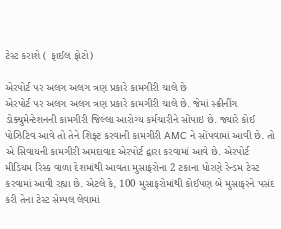ટેસ્ટ કરાશે ( ફાઈલ ફોટો)

એરપોર્ટ પર અલગ અલગ ત્રણ પ્રકારે કામગીરી ચાલે છે
એરપોર્ટ પર અલગ અલગ ત્રણ પ્રકારે કામગીરી ચાલે છે. જેમાં સ્ક્રીનીંગ ડોક્યુમેન્ટેશનની કામગીરી જિલ્લા આરોગ્ય કર્મચારીને સોંપાઇ છે. જ્યારે કોઈ પોઝિટિવ આવે તો તેને શિફ્ટ કરવાની કામગીરી AMC ને સોંપવામાં આવી છે. તો એ સિવાયની કામગીરી અમદાવાદ એરપોર્ટ દ્વારા કરવામાં આવે છે. એરપોર્ટ મીડિયમ રિસ્ક વાળા દેશમાંથી આવતા મુસાફરોના 2 ટકાના ધોરણે રેન્ડમ ટેસ્ટ કરવામાં આવી રહ્યા છે. એટલે કે, 100 મુસાફરોમાંથી કોઈપણ બે મુસાફરને પસંદ કરી તેના ટેસ્ટ સેમ્પલ લેવામાં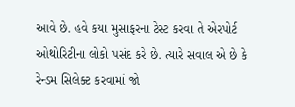આવે છે. હવે કયા મુસાફરના ટેસ્ટ કરવા તે એરપોર્ટ ઓથોરિટીના લોકો પસંદ કરે છે. ત્યારે સવાલ એ છે કે રેન્ડમ સિલેક્ટ કરવામાં જો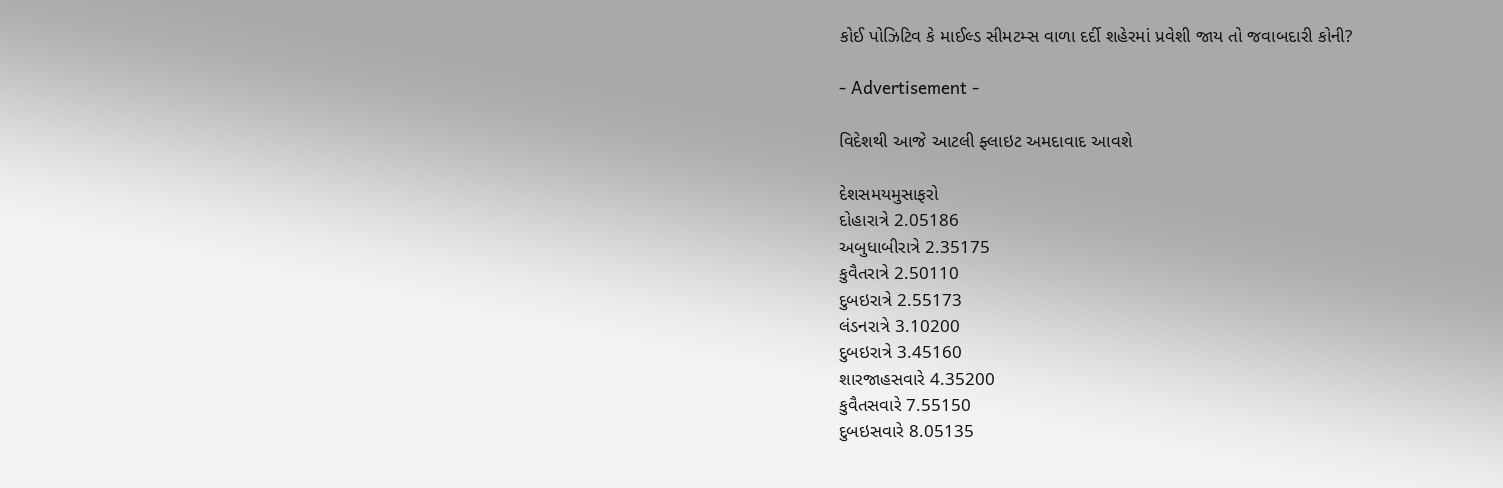કોઈ પોઝિટિવ કે માઈલ્ડ સીમટમ્સ વાળા દર્દી શહેરમાં પ્રવેશી જાય તો જવાબદારી કોની?

- Advertisement -

વિદેશથી આજે આટલી ફ્લાઇટ અમદાવાદ આવશે

દેશસમયમુસાફરો
દોહારાત્રે 2.05186
અબુધાબીરાત્રે 2.35175
કુવૈતરાત્રે 2.50110
દુબઇરાત્રે 2.55173
લંડનરાત્રે 3.10200
દુબઇરાત્રે 3.45160
શારજાહસવારે 4.35200
કુવૈતસવારે 7.55150
દુબઇસવારે 8.05135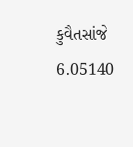કુવૈતસાંજે 6.05140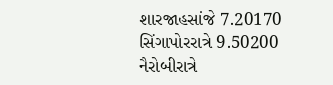શારજાહસાંજે 7.20170
સિંગાપોરરાત્રે 9.50200
નૈરોબીરાત્રે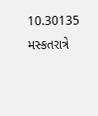10.30135
મસ્કતરાત્રે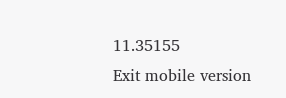11.35155
Exit mobile version